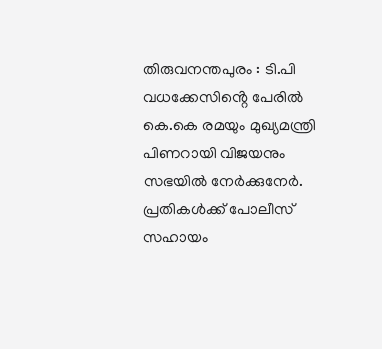തിരുവനന്തപുരം : ടി.പി വധക്കേസിൻ്റെ പേരിൽ കെ.കെ രമയും മുഖ്യമന്ത്രി പിണറായി വിജയനും സഭയിൽ നേർക്കുനേർ. പ്രതികൾക്ക് പോലീസ് സഹായം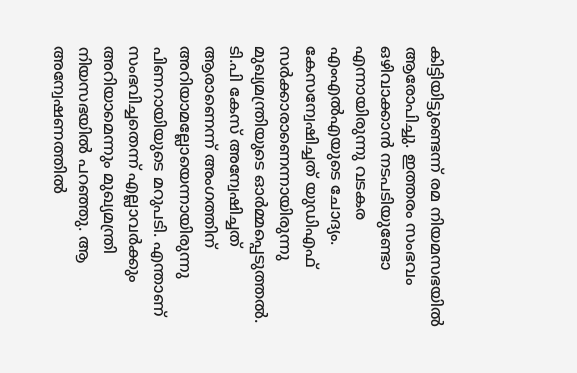കിട്ടിയിട്ടുണ്ടെന്ന് രമ നിയമസഭയിൽ ആരോപിച്ചു. ഇത്തരം സംഭവം ഒഴിവാക്കാൻ നടപടിയുണ്ടോ എന്നായിരുന്നു വടകര എംഎൽഎയുടെ ചോദ്യം. കേസന്വേഷിച്ചത് യുഡിഎഫ് സർക്കാരാണെന്നായിരുന്നു മുഖ്യമന്ത്രിയുടെ ഓർമ്മപ്പെടുത്തൽ.
ടി.പി കേസ് അന്വേഷിച്ചത് ആരാണെന്ന് അംഗത്തിന് അറിയാമല്ലോയെന്നായിരുന്നു പിണറായിയുടെ മറുപടി. എന്താണ് സംഭവിച്ചതെന്ന് എല്ലാവർക്കും അറിയാമെന്നും മുഖ്യമന്ത്രി നിയസഭയിൽ പറഞ്ഞു. ആ അന്വേഷണത്തിൽ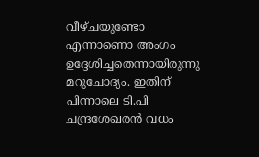വീഴ്ചയുണ്ടോ എന്നാണൊ അംഗം ഉദ്ദേശിച്ചതെന്നായിരുന്നു മറുചോദ്യം. ഇതിന് പിന്നാലെ ടി.പി ചന്ദ്രശേഖരൻ വധം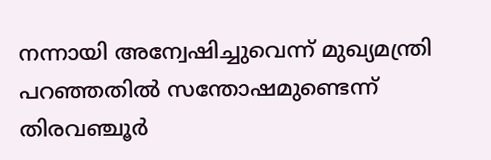നന്നായി അന്വേഷിച്ചുവെന്ന് മുഖ്യമന്ത്രി പറഞ്ഞതിൽ സന്തോഷമുണ്ടെന്ന് തിരവഞ്ചൂർ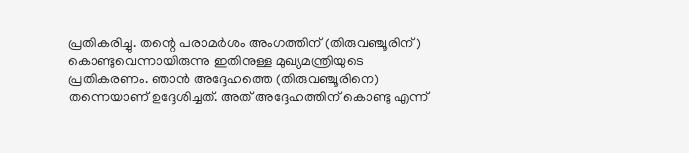പ്രതികരിച്ചു. തന്റെ പരാമർശം അംഗത്തിന് (തിരുവഞ്ചൂരിന് ) കൊണ്ടുവെന്നായിരുന്നു ഇതിനുള്ള മുഖ്യമന്ത്രിയുടെ പ്രതികരണം. ഞാൻ അദ്ദേഹത്തെ (തിരുവഞ്ചൂരിനെ) തന്നെയാണ് ഉദ്ദേശിച്ചത്. അത് അദ്ദേഹത്തിന് കൊണ്ടു എന്ന്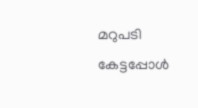മറുപടി കേട്ടപ്പോൾ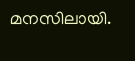മനസിലായി.